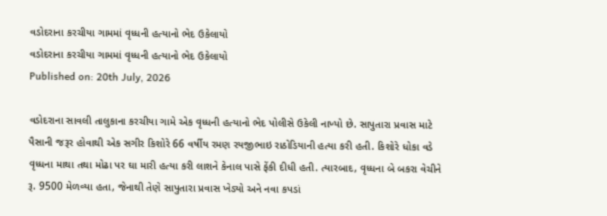વડોદરાના કરચીયા ગામમાં વૃધ્ધની હત્યાનો ભેદ ઉકેલાયો
વડોદરાના કરચીયા ગામમાં વૃધ્ધની હત્યાનો ભેદ ઉકેલાયો
Published on: 20th July, 2026

વડોદરાના સાવલી તાલુકાના કરચીયા ગામે એક વૃધ્ધની હત્યાનો ભેદ પોલીસે ઉકેલી નાખ્યો છે. સાપુતારા પ્રવાસ માટે પૈસાની જરૂર હોવાથી એક સગીર કિશોરે 66 વર્ષીય રમણ રયજીભાઇ રાઠોડિયાની હત્યા કરી હતી. કિશોરે ધોકા વડે વૃધ્ધના માથા તથા મોઢા પર ઘા મારી હત્યા કરી લાશને કેનાલ પાસે ફેંકી દીધી હતી. ત્યારબાદ, વૃધ્ધના બે બકરા વેચીને રૂ. 9500 મેળવ્યા હતા, જેનાથી તેણે સાપુતારા પ્રવાસ ખેડ્યો અને નવા કપડાં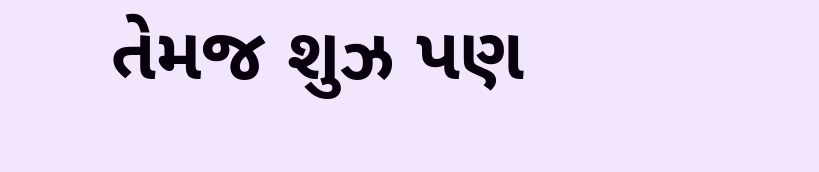તેમજ શુઝ પણ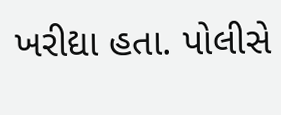ખરીદ્યા હતા. પોલીસે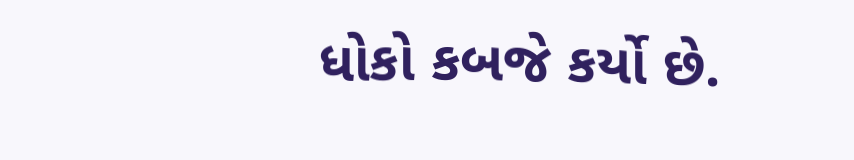ધોકો કબજે કર્યો છે.